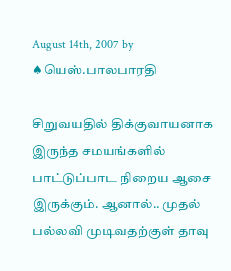August 14th, 2007 by ♠யெஸ்.பாலபாரதி

சிறுவயதில் திக்குவாயனாக இருந்த சமயங்களில் பாட்டுப்பாட நிறைய ஆசை இருக்கும். ஆனால்.. முதல் பல்லவி முடிவதற்குள் தாவு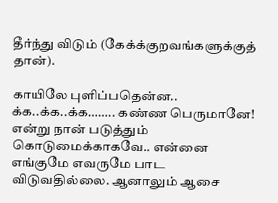தீர்ந்து விடும் (கேக்க்குறவங்களுக்குத் தான்).

காயிலே புளிப்பதென்ன.. க்க..க்க..க்க…….. கண்ண பெருமானே! என்று நான் படுத்தும் கொடுமைக்காகவே.. என்னை எங்குமே எவருமே பாட விடுவதில்லை. ஆனாலும் ஆசை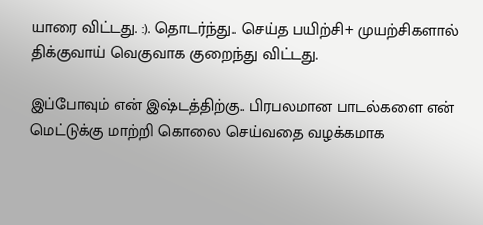யாரை விட்டது. :). தொடர்ந்து.. செய்த பயிற்சி+ முயற்சிகளால் திக்குவாய் வெகுவாக குறைந்து விட்டது.

இப்போவும் என் இஷ்டத்திற்கு.. பிரபலமான பாடல்களை என் மெட்டுக்கு மாற்றி கொலை செய்வதை வழக்கமாக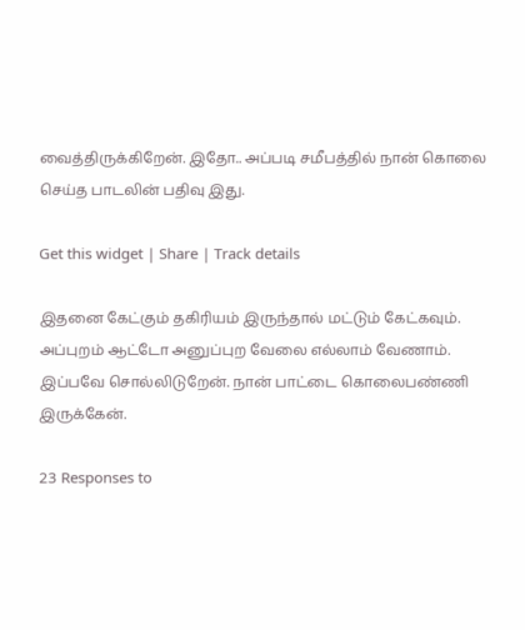வைத்திருக்கிறேன். இதோ.. அப்படி சமீபத்தில் நான் கொலை செய்த பாடலின் பதிவு இது.

Get this widget | Share | Track details

இதனை கேட்கும் தகிரியம் இருந்தால் மட்டும் கேட்கவும். அப்புறம் ஆட்டோ அனுப்புற வேலை எல்லாம் வேணாம். இப்பவே சொல்லிடுறேன். நான் பாட்டை கொலைபண்ணி இருக்கேன்.

23 Responses to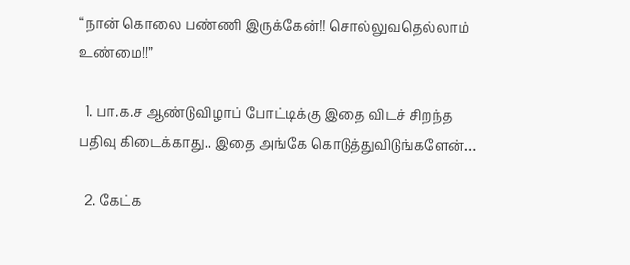“நான் கொலை பண்ணி இருக்கேன்!! சொல்லுவதெல்லாம் உண்மை!!”

  1. பா.க.ச ஆண்டுவிழாப் போட்டிக்கு இதை விடச் சிறந்த பதிவு கிடைக்காது.. இதை அங்கே கொடுத்துவிடுங்களேன்…

  2. கேட்க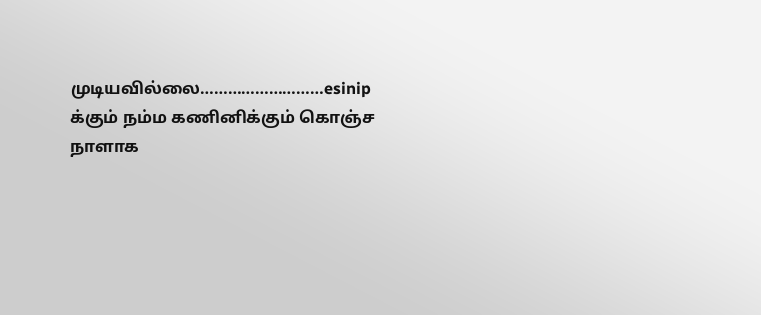முடியவில்லை………………………esinip க்கும் நம்ம கணினிக்கும் கொஞ்ச நாளாக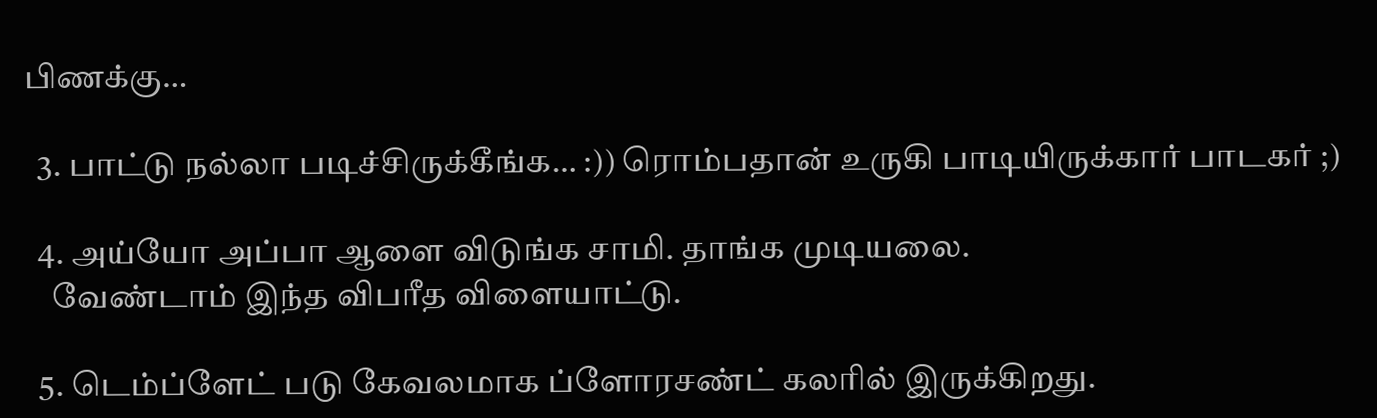பிணக்கு…

  3. பாட்டு நல்லா படிச்சிருக்கீங்க… :)) ரொம்பதான் உருகி பாடியிருக்கார் பாடகர் ;)

  4. அய்யோ அப்பா ஆளை விடுங்க சாமி. தாங்க முடியலை.
    வேண்டாம் இந்த விபரீத விளையாட்டு.

  5. டெம்ப்ளேட் படு கேவலமாக ப்ளோரசண்ட் கலரில் இருக்கிறது.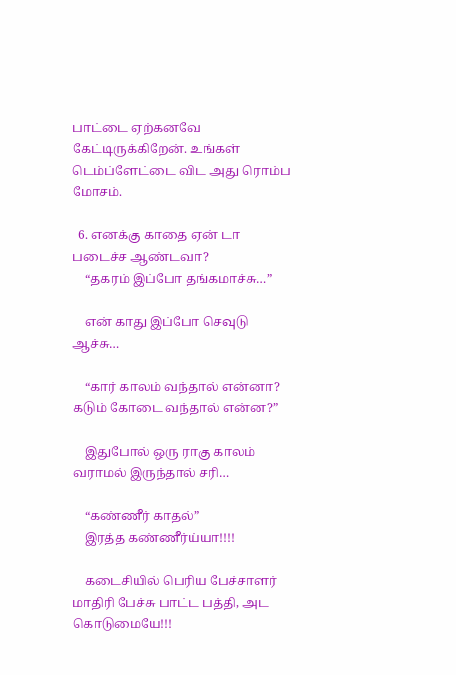பாட்டை ஏற்கனவே கேட்டிருக்கிறேன். உங்கள் டெம்ப்ளேட்டை விட அது ரொம்ப மோசம்.

  6. எனக்கு காதை ஏன் டா படைச்ச ஆண்டவா?
    “தகரம் இப்போ தங்கமாச்சு…”

    என் காது இப்போ செவுடு ஆச்சு…

    “கார் காலம் வந்தால் என்னா? கடும் கோடை வந்தால் என்ன?”

    இதுபோல் ஒரு ராகு காலம் வராமல் இருந்தால் சரி…

    “கண்ணீர் காதல்”
    இரத்த கண்ணீர்ய்யா!!!!

    கடைசியில் பெரிய பேச்சாளர் மாதிரி பேச்சு பாட்ட பத்தி, அட கொடுமையே!!!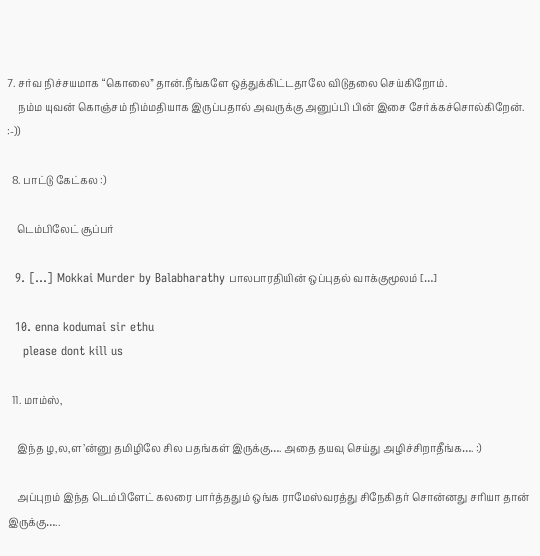7. சர்வ நிச்சயமாக “கொலை” தான்.நீங்களே ஒத்துக்கிட்டதாலே விடுதலை செய்கிறோம்.
    நம்ம யுவன் கொஞ்சம் நிம்மதியாக இருப்பதால் அவருக்கு அனுப்பி பின் இசை சேர்க்கச்சொல்கிறேன். :-))

  8. பாட்டு கேட்கல :)

    டெம்பிலேட் சூப்பர்

  9. […] Mokkai Murder by Balabharathy பாலபாரதியின் ஒப்புதல் வாக்குமூலம் […]

  10. enna kodumai sir ethu
    please dont kill us

  11. மாம்ஸ்,

    இந்த ழ,ல,ள’ன்னு தமிழிலே சில பதங்கள் இருக்கு…. அதை தயவு செய்து அழிச்சிறாதீங்க…. :)

    அப்புறம் இந்த டெம்பிளேட் கலரை பார்த்ததும் ஒங்க ராமேஸ்வரத்து சிநேகிதர் சொன்னது சரியா தான் இருக்கு…..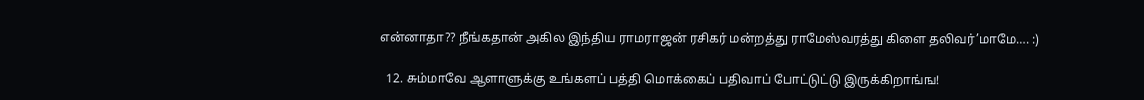என்னாதா?? நீங்கதான் அகில இந்திய ராமராஜன் ரசிகர் மன்றத்து ராமேஸ்வரத்து கிளை தலிவர்’மாமே…. :)

  12. சும்மாவே ஆளாளுக்கு உங்களப் பத்தி மொக்கைப் பதிவாப் போட்டுட்டு இருக்கிறாங்ங!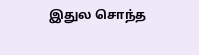இதுல சொந்த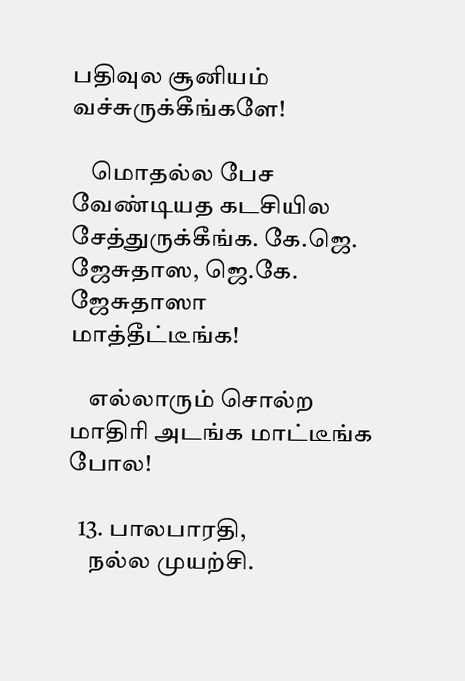பதிவுல சூனியம் வச்சுருக்கீங்களே!

    மொதல்ல பேச வேண்டியத கடசியில சேத்துருக்கீங்க. கே.ஜெ. ஜேசுதாஸ, ஜெ.கே. ஜேசுதாஸா மாத்தீட்டீங்க!

    எல்லாரும் சொல்ற மாதிரி அடங்க மாட்டீங்க போல!

  13. பாலபாரதி,
    நல்ல முயற்சி.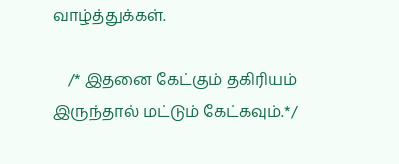வாழ்த்துக்கள்.

    /* இதனை கேட்கும் தகிரியம் இருந்தால் மட்டும் கேட்கவும்.*/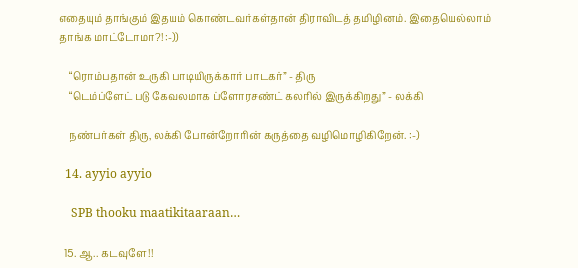எதையும் தாங்கும் இதயம் கொண்டவர்கள்தான் திராவிடத் தமிழினம். இதையெல்லாம் தாங்க மாட்டோமா?! :-))

    “ரொம்பதான் உருகி பாடியிருக்கார் பாடகர்” - திரு
    “டெம்ப்ளேட் படு கேவலமாக ப்ளோரசண்ட் கலரில் இருக்கிறது” - லக்கி

    நண்பர்கள் திரு, லக்கி போன்றோரின் கருத்தை வழிமொழிகிறேன். :-)

  14. ayyio ayyio

    SPB thooku maatikitaaraan…

  15. ஆ.. கடவுளே!!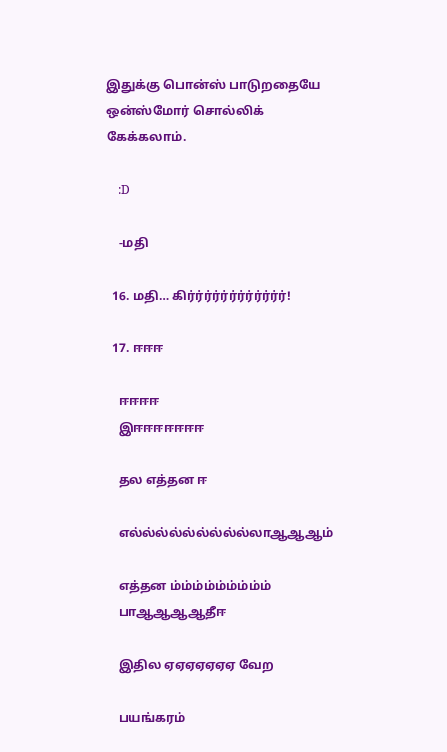இதுக்கு பொன்ஸ் பாடுறதையே ஒன்ஸ்மோர் சொல்லிக் கேக்கலாம்.

    :D

    -மதி

  16. மதி… கிர்ர்ர்ர்ர்ர்ர்ர்ர்ர்ர்ர்!

  17. ஈஈஈ

    ஈஈஈஈ
    இஈஈஈஈஈஈஈ

    தல எத்தன ஈ

    எல்ல்ல்ல்ல்ல்ல்ல்ல்லாஆஆஆம்

    எத்தன ம்ம்ம்ம்ம்ம்ம்ம்ம்
    பாஆஆஆஆதீஈ

    இதில ஏஏஏஏஏஏஏ வேற

    பயங்கரம்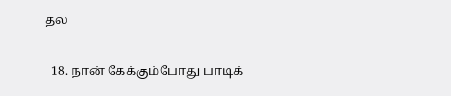தல

  18. நான் கேக்கும்போது பாடிக்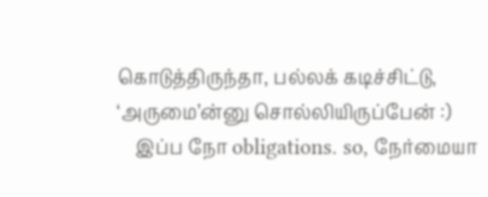கொடுத்திருந்தா, பல்லக் கடிச்சிட்டு, ‘அருமை’ன்னு சொல்லியிருப்பேன் :)
    இப்ப நோ obligations. so, நேர்மையா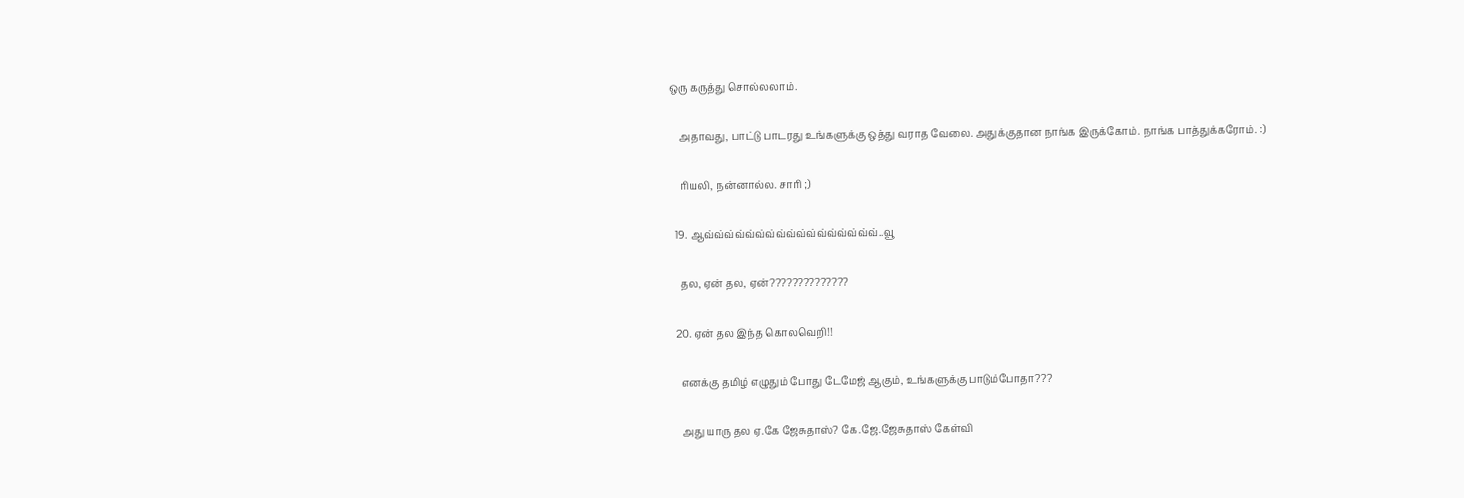ஒரு கருத்து சொல்லலாம்.

    அதாவது, பாட்டு பாடரது உங்களுக்கு ஒத்து வராத வேலை. அதுக்குதான நாங்க இருக்கோம். நாங்க பாத்துக்கரோம். :)

    ரியலி, நன்னால்ல. சாரி ;)

  19. ஆவ்வ்வ்வ்வ்வ்வ்வ்வ்வ்வ்வ்வ்வ்வ்வ்வ்..வூ

    தல, ஏன் தல, ஏன்??????????????

  20. ஏன் தல இந்த கொலவெறி!!

    எனக்கு தமிழ் எழுதும் போது டேமேஜ் ஆகும், உங்களுக்கு பாடும்போதா???

    அது யாரு தல ஏ.கே ஜேசுதாஸ்? கே.ஜே.ஜேசுதாஸ் கேள்வி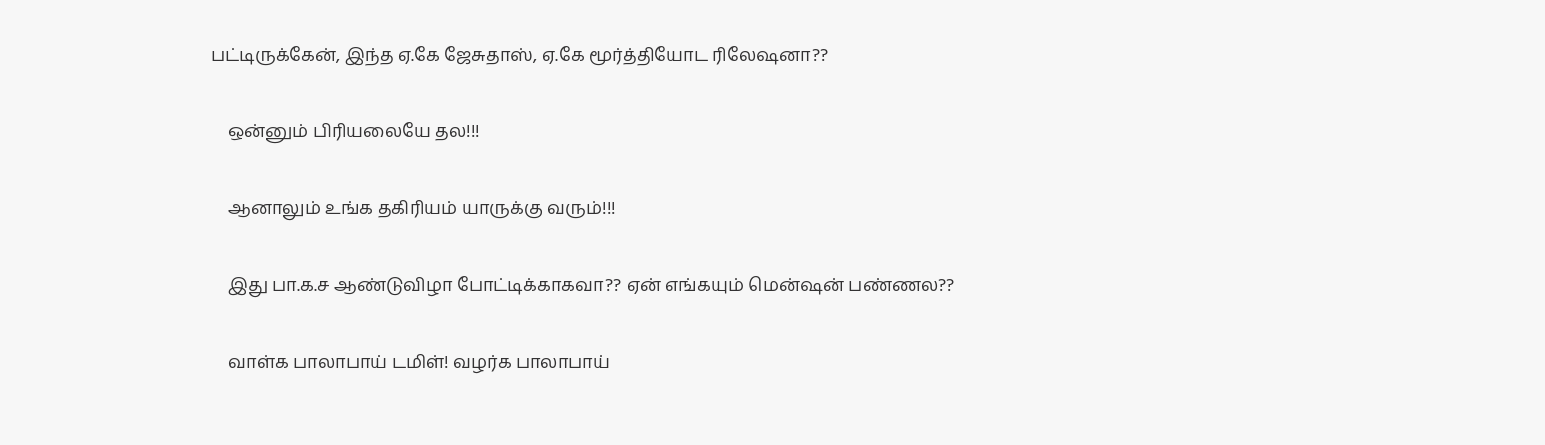பட்டிருக்கேன், இந்த ஏ.கே ஜேசுதாஸ், ஏ.கே மூர்த்தியோட ரிலேஷனா??

    ஒன்னும் பிரியலையே தல!!!

    ஆனாலும் உங்க தகிரியம் யாருக்கு வரும்!!!

    இது பா.க.ச ஆண்டுவிழா போட்டிக்காகவா?? ஏன் எங்கயும் மென்ஷன் பண்ணல??

    வாள்க பாலாபாய் டமிள்! வழர்க பாலாபாய்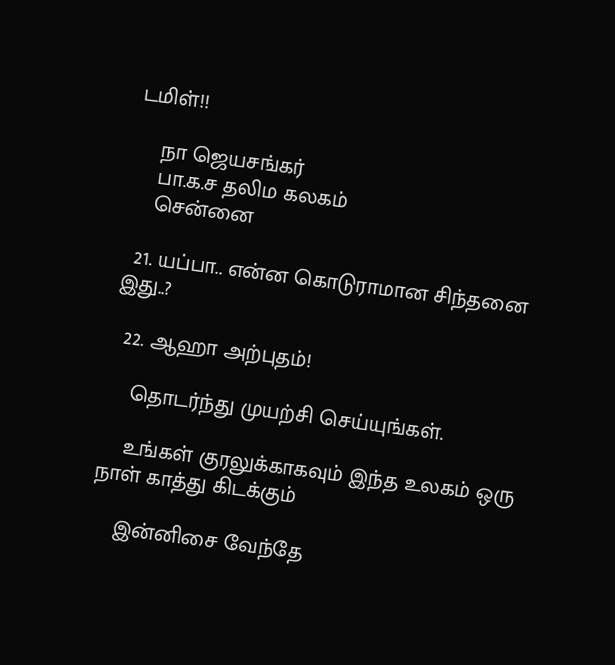டமிள்!!

    நா ஜெயசங்கர்
    பா.க.ச தலிம கலகம்
    சென்னை

  21. யப்பா.. என்ன கொடுராமான சிந்தனை இது..?

  22. ஆஹா அற்புதம்!

    தொடர்ந்து முயற்சி செய்யுங்கள்.

    உங்கள் குரலுக்காகவும் இந்த உலகம் ஒரு நாள் காத்து கிடக்கும்

    இன்னிசை வேந்தே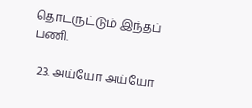தொடருட்டும் இந்தப் பணி.

  23. அய்யோ அய்யோ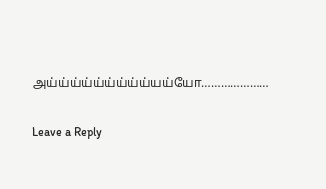அய்ய்ய்ய்ய்ய்ய்ய்ய்யய்யோ…………………

Leave a Reply